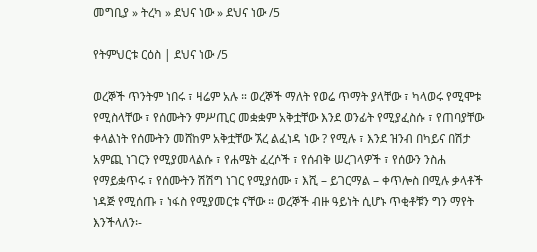መግቢያ » ትረካ » ደህና ነው » ደህና ነው /5

የትምህርቱ ርዕስ | ደህና ነው /5

ወረኞች ጥንትም ነበሩ ፣ ዛሬም አሉ ። ወረኞች ማለት የወሬ ጥማት ያላቸው ፣ ካላወሩ የሚሞቱ የሚስላቸው ፣ የሰሙትን ምሥጢር መቋቋም አቅቷቸው እንደ ወንፊት የሚያፈስሱ ፣ የጠባያቸው ቀላልነት የሰሙትን መሸከም አቅቷቸው ኧረ ልፈነዳ ነው ? የሚሉ ፣ እንደ ዝንብ በካይና በሽታ አምጪ ነገርን የሚያመላልሱ ፣ የሐሜት ፈረሶች ፣ የሰብቅ ሠረገላዎች ፣ የሰውን ንስሐ የማይቋጥሩ ፣ የሰሙትን ሽሽግ ነገር የሚያሰሙ ፣ እሺ – ይገርማል – ቀጥሎስ በሚሉ ቃላቶች ነዳጅ የሚሰጡ ፣ ነፋስ የሚያመርቱ ናቸው ። ወረኞች ብዙ ዓይነት ሲሆኑ ጥቂቶቹን ግን ማየት እንችላለን፡-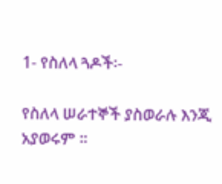1- የስለላ ጓዶች፡-

የስለላ ሠራተኞች ያስወራሉ እንጂ አያወሩም ።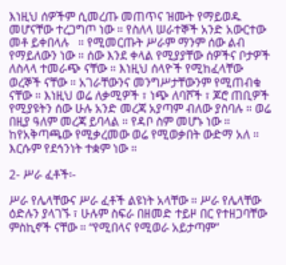እነዚህ ሰዎችም ሲመረጡ መጠጥና ዝሙት የማይወዱ መሆናቸው ተረጋግጦ ነው ። የስለላ ሠራተኞች አንድ አውርተው መቶ ይቀበላሉ   ። የሚመርጡት ሥራም ማንም ሰው ልብ የማይለውን ነው ። ሰው እንደ ቀላል የሚያያቸው ሰዎችና ቦታዎች ለስላላ ተመራጭ ናቸው ። እነዚህ ሰላዮች የሚከፈላቸው ወረኞች ናቸው ። አገራቸውንና መንግሥታቸውንም የሚጠብቁ ናቸው ። እነዚህ ወሬ ለቃሚዎች ፣ ነጭ ለባሾች ፣ ጆሮ ጠቢዎች የሚያዩትን ሰው ሁሉ አንድ መረጃ አያጣም ብለው ያስባሉ ። ወሬ በዚያ ዓለም መረጃ ይባላል ። የዳቦ ስም መሆኑ ነው ። ከየአቅጣጫው የሚቃረመው ወሬ የሚወቃበት ውድማ አለ ። እርሱም የደኅንነት ተቋም ነው ።

2- ሥራ ፈቶች፡-

ሥራ የሌላቸውና ሥራ ፈቶች ልዩነት አላቸው ። ሥራ የሌላቸው ዕድሉን ያላገኙ ፣ ሁሉም ስፍራ በዘመድ ተይዞ በር የተዘጋባቸው ምስኪኖች ናቸው ። “የሚበላና የሚወራ አይታጣም”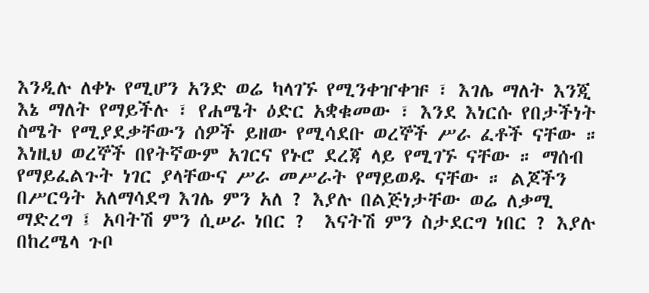እንዲሉ ለቀኑ የሚሆን አንድ ወሬ ካላገኙ የሚንቀዠቀዡ ፣ እገሌ ማለት እንጂ እኔ ማለት የማይችሉ ፣ የሐሜት ዕድር አቋቁመው ፣ እንደ እነርሱ የበታችነት ስሜት የሚያደቃቸውን ሰዎች ይዘው የሚሳደቡ ወረኞች ሥራ ፈቶች ናቸው ። እነዚህ ወረኞች በየትኛውም አገርና የኑሮ ደረጃ ላይ የሚገኙ ናቸው ። ማሰብ የማይፈልጉት ነገር ያላቸውና ሥራ መሥራት የማይወዱ ናቸው ። ልጆችን በሥርዓት አለማሳደግ እገሌ ምን አለ ? እያሉ በልጅነታቸው ወሬ ለቃሚ ማድረግ ፤ አባትሽ ምን ሲሠራ ነበር ?  እናትሽ ምን ስታደርግ ነበር ? እያሉ በከረሜላ ጉቦ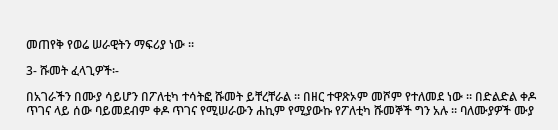መጠየቅ የወሬ ሠራዊትን ማፍሪያ ነው ።

3- ሹመት ፈላጊዎች፡-

በአገራችን በሙያ ሳይሆን በፖለቲካ ተሳትፎ ሹመት ይቸረቸራል ። በዘር ተዋጽኦም መሾም የተለመደ ነው ። በድልድል ቀዶ ጥገና ላይ ሰው ባይመደብም ቀዶ ጥገና የሚሠራውን ሐኪም የሚያውኩ የፖለቲካ ሹመኞች ግን አሉ ። ባለሙያዎች ሙያ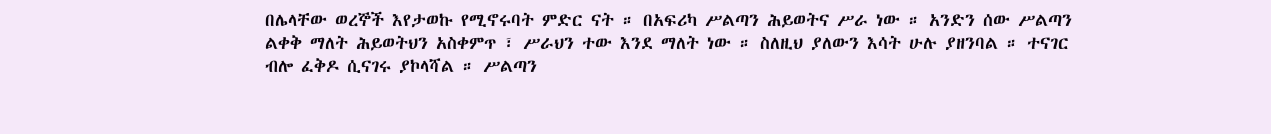በሌላቸው ወረኞች እየታወኩ የሚኖሩባት ምድር ናት ። በአፍሪካ ሥልጣን ሕይወትና ሥራ ነው ። አንድን ሰው ሥልጣን ልቀቅ ማለት ሕይወትህን አስቀምጥ ፣ ሥራህን ተው እንደ ማለት ነው ። ስለዚህ ያለውን እሳት ሁሉ ያዘንባል ። ተናገር ብሎ ፈቅዶ ሲናገሩ ያኮላሻል ። ሥልጣን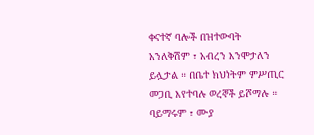ቀናተኛ ባሎች በዝተውባት አንለቅሽም ፣ አብረን እንሞታለን ይሏታል ። በቤተ ክህነትም ምሥጢር መጋቢ እየተባሉ ወረኞች ይሾማሉ ። ባይማሩም ፣ ሙያ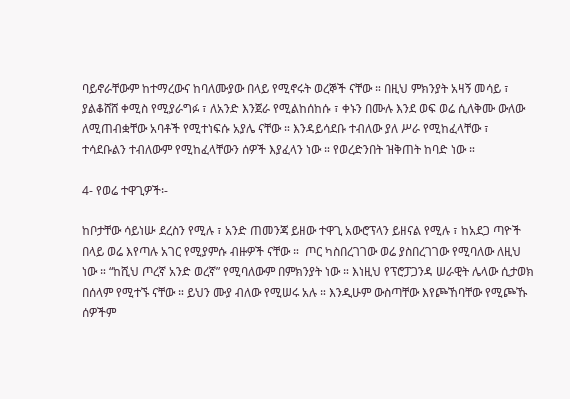ባይኖራቸውም ከተማረውና ከባለሙያው በላይ የሚኖሩት ወረኞች ናቸው ። በዚህ ምክንያት አዛኝ መሳይ ፣ ያልቆሸሸ ቀሚስ የሚያራግፉ ፣ ለአንድ እንጀራ የሚልከሰከሱ ፣ ቀኑን በሙሉ እንደ ወፍ ወሬ ሲለቅሙ ውለው ለሚጠብቋቸው አባቶች የሚተነፍሱ አያሌ ናቸው ። እንዳይሳደቡ ተብለው ያለ ሥራ የሚከፈላቸው ፣ ተሳደቡልን ተብለውም የሚከፈላቸውን ሰዎች እያፈላን ነው ። የወረድንበት ዝቅጠት ከባድ ነው ።

4- የወሬ ተዋጊዎች፡-

ከቦታቸው ሳይነሡ ደረስን የሚሉ ፣ አንድ ጠመንጃ ይዘው ተዋጊ አውሮፕላን ይዘናል የሚሉ ፣ ከአደጋ ጣዮች በላይ ወሬ እየጣሉ አገር የሚያምሱ ብዙዎች ናቸው ።  ጦር ካስበረገገው ወሬ ያስበረገገው የሚባለው ለዚህ ነው ። “ከሺህ ጦረኛ አንድ ወረኛ” የሚባለውም በምክንያት ነው ። እነዚህ የፕሮፓጋንዳ ሠራዊት ሌላው ሲታወክ በሰላም የሚተኙ ናቸው ። ይህን ሙያ ብለው የሚሠሩ አሉ ። እንዲሁም ውስጣቸው እየጮኸባቸው የሚጮኹ ሰዎችም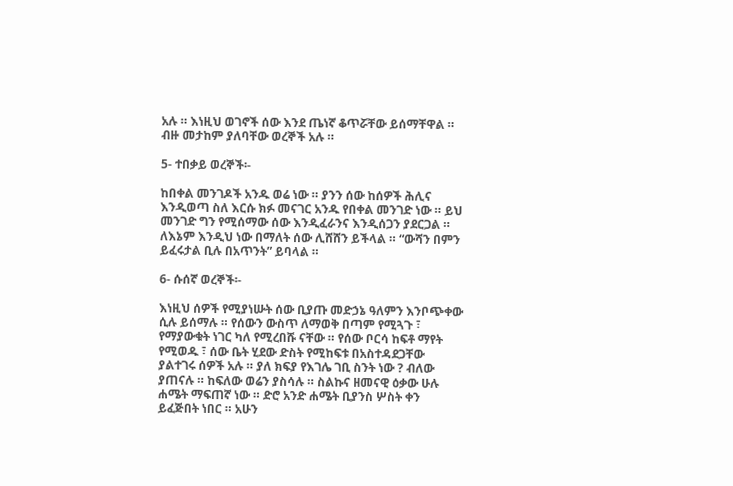አሉ ። እነዚህ ወገኖች ሰው እንደ ጤነኛ ቆጥሯቸው ይሰማቸዋል ። ብዙ መታከም ያለባቸው ወረኞች አሉ ።

5- ተበቃይ ወረኞች፡-

ከበቀል መንገዶች አንዱ ወሬ ነው ። ያንን ሰው ከሰዎች ሕሊና እንዲወጣ ስለ እርሱ ክፉ መናገር አንዱ የበቀል መንገድ ነው ። ይህ መንገድ ግን የሚሰማው ሰው እንዲፈራንና እንዲሰጋን ያደርጋል ። ለእኔም እንዲህ ነው በማለት ሰው ሊሸሸን ይችላል ። “ውሻን በምን ይፈሩታል ቢሉ በአጥንት” ይባላል ።

6- ሱሰኛ ወረኞች፡-

እነዚህ ሰዎች የሚያነሡት ሰው ቢያጡ መድኃኔ ዓለምን እንቦጭቀው ሲሉ ይሰማሉ ። የሰውን ውስጥ ለማወቅ በጣም የሚጓጉ ፣ የማያውቁት ነገር ካለ የሚረበሹ ናቸው ። የሰው ቦርሳ ከፍቶ ማየት የሚወዱ ፣ ሰው ቤት ሂደው ድስት የሚከፍቱ በአስተዳደጋቸው ያልተገሩ ሰዎች አሉ ። ያለ ክፍያ የእገሌ ገቢ ስንት ነው ? ብለው ያጠናሉ ። ከፍለው ወሬን ያስሳሉ ። ስልኩና ዘመናዊ ዕቃው ሁሉ ሐሜት ማፍጠኛ ነው ። ድሮ አንድ ሐሜት ቢያንስ ሦስት ቀን ይፈጅበት ነበር ። አሁን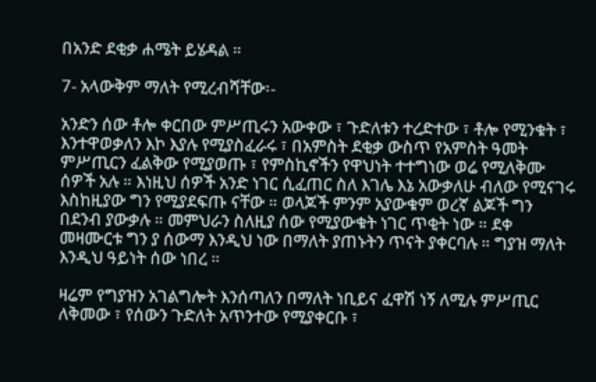በአንድ ደቂቃ ሐሜት ይሄዳል ።

7- አላውቅም ማለት የሚረብሻቸው፡-

አንድን ሰው ቶሎ ቀርበው ምሥጢሩን አውቀው ፣ ጉድለቱን ተረድተው ፣ ቶሎ የሚንቁት ፣ እንተዋወቃለን እኮ እያሉ የሚያስፈራሩ ፣ በአምስት ደቂቃ ውስጥ የአምስት ዓመት ምሥጢርን ፈልቅው የሚያወጡ ፣ የምስኪኖችን የዋህነት ተተግነው ወሬ የሚለቅሙ ሰዎች አሉ ። እነዚህ ሰዎች አንድ ነገር ሲፈጠር ስለ እገሌ እኔ አውቃለሁ ብለው የሚናገሩ እስከዚያው ግን የሚያደፍጡ ናቸው ። ወላጆች ምንም አያውቁም ወረኛ ልጆች ግን በደንብ ያውቃሉ ። መምህራን ስለዚያ ሰው የሚያውቁት ነገር ጥቂት ነው ። ደቀ መዛሙርቱ ግን ያ ሰውማ እንዲህ ነው በማለት ያጠኑትን ጥናት ያቀርባሉ ። ግያዝ ማለት እንዲህ ዓይነት ሰው ነበረ ።

ዛሬም የግያዝን አገልግሎት እንሰጣለን በማለት ነቢይና ፈዋሽ ነኝ ለሚሉ ምሥጢር ለቅመው ፣ የሰውን ጉድለት አጥንተው የሚያቀርቡ ፣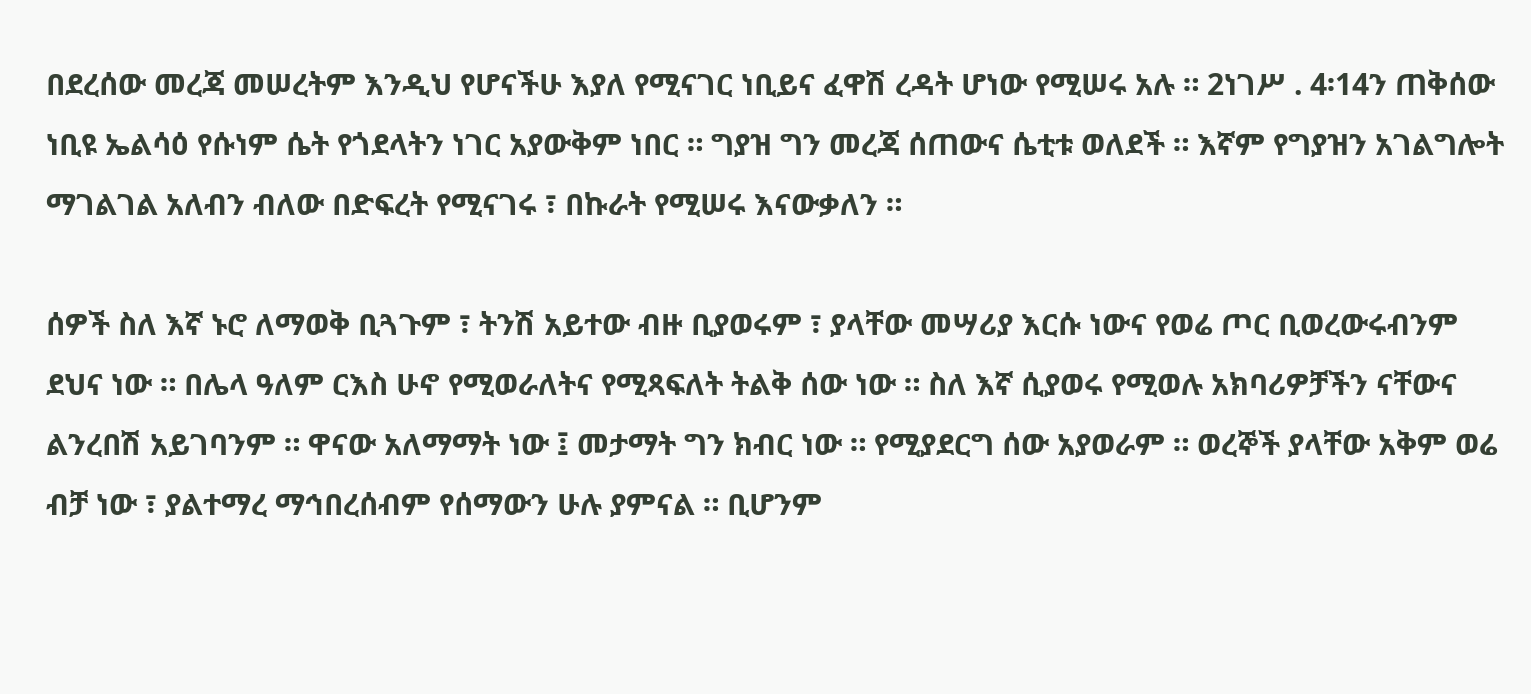በደረሰው መረጃ መሠረትም እንዲህ የሆናችሁ እያለ የሚናገር ነቢይና ፈዋሽ ረዳት ሆነው የሚሠሩ አሉ ። 2ነገሥ . 4፡14ን ጠቅሰው ነቢዩ ኤልሳዕ የሱነም ሴት የጎደላትን ነገር አያውቅም ነበር ። ግያዝ ግን መረጃ ሰጠውና ሴቲቱ ወለደች ። እኛም የግያዝን አገልግሎት ማገልገል አለብን ብለው በድፍረት የሚናገሩ ፣ በኩራት የሚሠሩ እናውቃለን ።

ሰዎች ስለ እኛ ኑሮ ለማወቅ ቢጓጉም ፣ ትንሽ አይተው ብዙ ቢያወሩም ፣ ያላቸው መሣሪያ እርሱ ነውና የወሬ ጦር ቢወረውሩብንም ደህና ነው ። በሌላ ዓለም ርእስ ሁኖ የሚወራለትና የሚጻፍለት ትልቅ ሰው ነው ። ስለ እኛ ሲያወሩ የሚወሉ አክባሪዎቻችን ናቸውና ልንረበሽ አይገባንም ። ዋናው አለማማት ነው ፤ መታማት ግን ክብር ነው ። የሚያደርግ ሰው አያወራም ። ወረኞች ያላቸው አቅም ወሬ ብቻ ነው ፣ ያልተማረ ማኅበረሰብም የሰማውን ሁሉ ያምናል ። ቢሆንም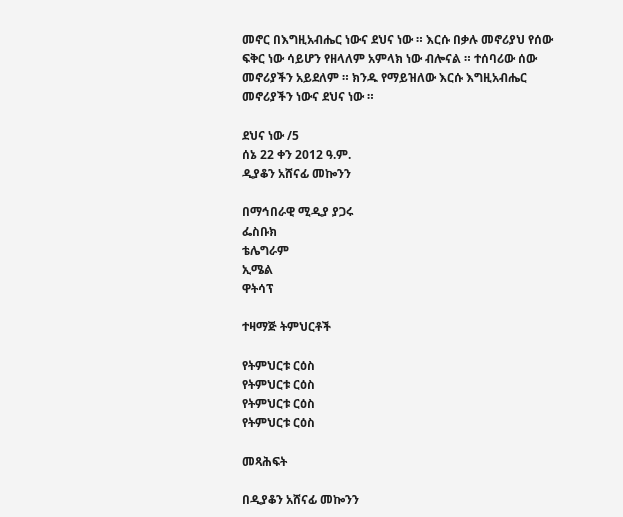መኖር በእግዚአብሔር ነውና ደህና ነው ። እርሱ በቃሉ መኖሪያህ የሰው ፍቅር ነው ሳይሆን የዘላለም አምላክ ነው ብሎናል ። ተሰባሪው ሰው መኖሪያችን አይደለም ። ክንዱ የማይዝለው እርሱ እግዚአብሔር መኖሪያችን ነውና ደህና ነው ።

ደህና ነው /5
ሰኔ 22 ቀን 2012 ዓ.ም.
ዲያቆን አሸናፊ መኰንን

በማኅበራዊ ሚዲያ ያጋሩ
ፌስቡክ
ቴሌግራም
ኢሜል
ዋትሳፕ

ተዛማጅ ትምህርቶች

የትምህርቱ ርዕስ
የትምህርቱ ርዕስ
የትምህርቱ ርዕስ
የትምህርቱ ርዕስ

መጻሕፍት

በዲያቆን አሸናፊ መኰንን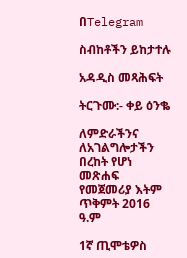በTelegram

ስብከቶችን ይከታተሉ

አዳዲስ መጻሕፍት

ትርጉሙ:- ቀይ ዕንቈ

ለምድራችንና ለአገልግሎታችን በረከት የሆነ መጽሐፍ
የመጀመሪያ እትም ጥቅምት 2016 ዓ.ም

1ኛ ጢሞቴዎስ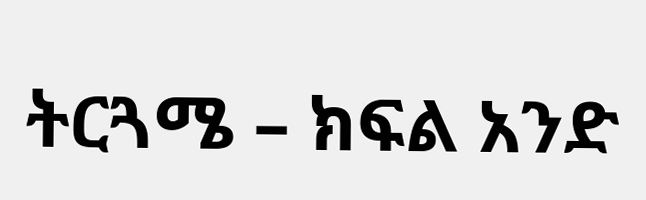ትርጓሜ – ክፍል አንድ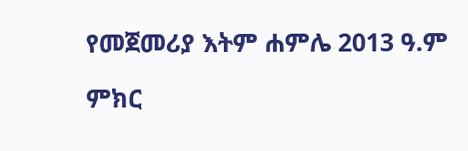የመጀመሪያ እትም ሐምሌ 2013 ዓ.ም

ምክር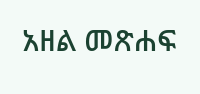አዘል መጽሐፍ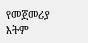የመጀመሪያ እትም